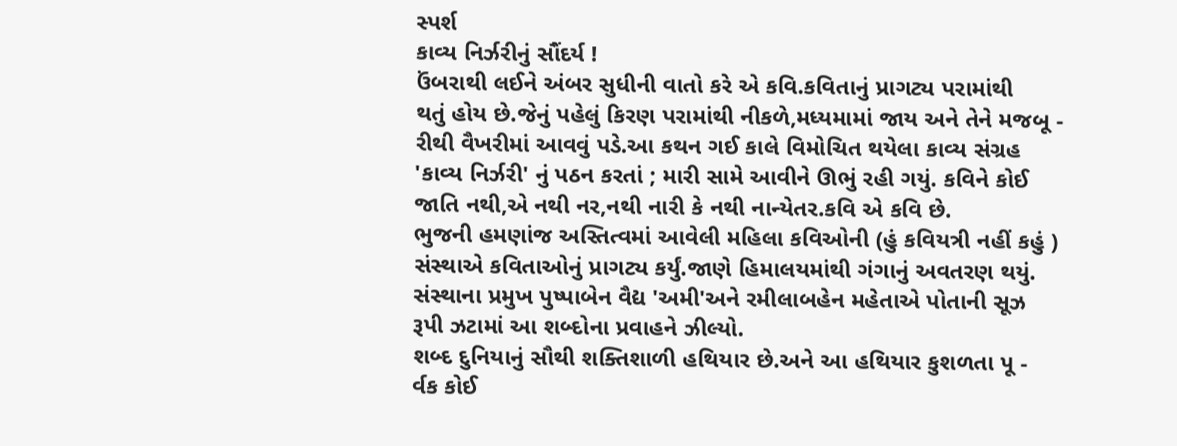સ્પર્શ
કાવ્ય નિર્ઝરીનું સૌંદર્ય !
ઉંબરાથી લઈને અંબર સુધીની વાતો કરે એ કવિ.કવિતાનું પ્રાગટ્ય પરામાંથી
થતું હોય છે.જેનું પહેલું કિરણ પરામાંથી નીકળે,મધ્યમામાં જાય અને તેને મજબૂ -
રીથી વૈખરીમાં આવવું પડે.આ કથન ગઈ કાલે વિમોચિત થયેલા કાવ્ય સંગ્રહ
'કાવ્ય નિર્ઝરી' નું પઠન કરતાં ; મારી સામે આવીને ઊભું રહી ગયું. કવિને કોઈ
જાતિ નથી,એ નથી નર,નથી નારી કે નથી નાન્યેતર.કવિ એ કવિ છે.
ભુજની હમણાંજ અસ્તિત્વમાં આવેલી મહિલા કવિઓની (હું કવિયત્રી નહીં કહું )
સંસ્થાએ કવિતાઓનું પ્રાગટ્ય કર્યું.જાણે હિમાલયમાંથી ગંગાનું અવતરણ થયું.
સંસ્થાના પ્રમુખ પુષ્પાબેન વૈદ્ય 'અમી'અને રમીલાબહેન મહેતાએ પોતાની સૂઝ
રૂપી ઝટામાં આ શબ્દોના પ્રવાહને ઝીલ્યો.
શબ્દ દુનિયાનું સૌથી શક્તિશાળી હથિયાર છે.અને આ હથિયાર કુશળતા પૂ -
ર્વક કોઈ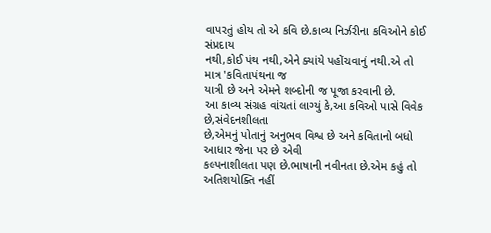વાપરતું હોય તો એ કવિ છે.કાવ્ય નિર્ઝરીના કવિઓને કોઈ સંપ્રદાય
નથી,કોઈ પંથ નથી,એને ક્યાંયે પહોંચવાનું નથી.એ તો માત્ર 'કવિતાપંથના જ
યાત્રી છે અને એમને શબ્દોની જ પૂજા કરવાની છે.
આ કાવ્ય સંગ્રહ વાંચતાં લાગ્યું કે,આ કવિઓ પાસે વિવેક છે,સંવેદનશીલતા
છે,એમનું પોતાનું અનુભવ વિશ્વ છે અને કવિતાનો બધો આધાર જેના પર છે એવી
કલ્પનાશીલતા પણ છે.ભાષાની નવીનતા છે.એમ કહું તો અતિશયોક્તિ નહીં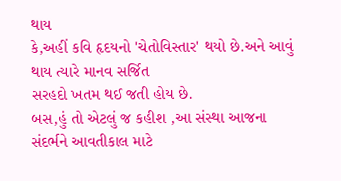થાય
કે,અહીં કવિ હૃદયનો 'ચેતોવિસ્તાર' થયો છે.અને આવું થાય ત્યારે માનવ સર્જિત
સરહદો ખતમ થઈ જતી હોય છે.
બસ,હું તો એટલું જ કહીશ ,આ સંસ્થા આજના સંદર્ભને આવતીકાલ માટે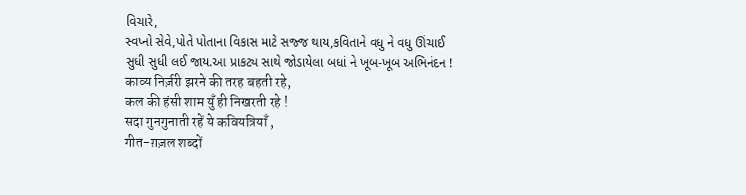વિચારે,
સ્વપ્નો સેવે,પોતે પોતાના વિકાસ માટે સજ્જ થાય,કવિતાને વધુ ને વધુ ઊંચાઈ
સુધી સુધી લઈ જાય.આ પ્રાકટ્ય સાથે જોડાયેલા બધાં ને ખૂબ-ખૂબ અભિનંદન !
काव्य निर्ज़री झरने की तरह बहती रहे,
कल की हंसी शाम युँ ही निखरती रहे !
सदा गुनगुनाती रहें ये कवियत्रियाँ ,
गीत-ग़ज़ल शब्दों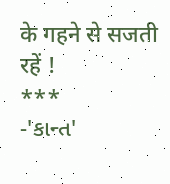के गहने से सजती रहें !
***
-'કાન્ત'